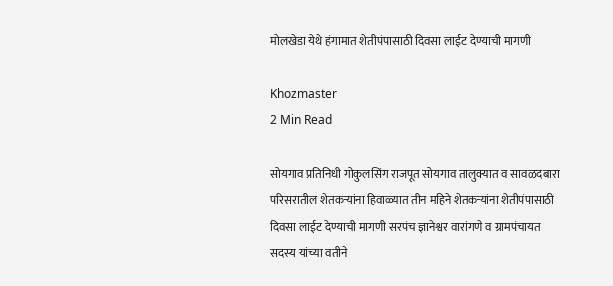मोलखेडा येथे हंगामात शेतीपंपासाठी दिवसा लाईट देण्याची मागणी

Khozmaster
2 Min Read

सोयगाव प्रतिनिधी गोकुलसिंग राजपूत सोयगाव तालुक्यात व सावळदबारा परिसरातील शेतकऱ्यांना हिवाळ्यात तीन महिने शेतकऱ्यांना शेतीपंपासाठी दिवसा लाईट देण्याची मागणी सरपंच ज्ञानेश्वर वारांगणे व ग्रामपंचायत सदस्य यांच्या वतीने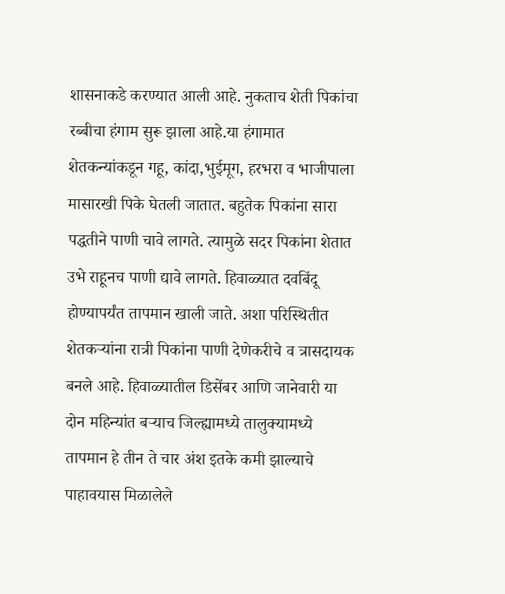शासनाकडे करण्यात आली आहे. नुकताच शेती पिकांचा रब्बीचा हंगाम सुरू झाला आहे.या हंगामात शेतकन्यांकडून गहू, कांदा,भुईमूग, हरभरा व भाजीपाला मासारखी पिके घेतली जातात. बहुतेक पिकांना सारा पद्धतीने पाणी चावे लागते. त्यामुळे सदर पिकांना शेतात उभे राहूनच पाणी द्यावे लागते. हिवाळ्यात दवबिंदू होण्यापर्यंत तापमान खाली जाते. अशा परिस्थितीत शेतकऱ्यांना रात्री पिकांना पाणी देणेकरीचे व त्रासदायक बनले आहे. हिवाळ्यातील डिसेंबर आणि जानेवारी या दोन महिन्यांत बऱ्याच जिल्ह्यामध्ये तालुक्यामध्ये तापमान हे तीन ते चार अंश इतके कमी झाल्याचे पाहावयास मिळालेले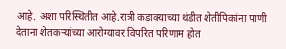आहे. अशा परिस्थितीत आहे.रात्री कडाक्याच्या थंडीत शेतीपिकांना पाणी देताना शेतकऱ्यांच्या आरोग्यावर विपरित परिणाम होत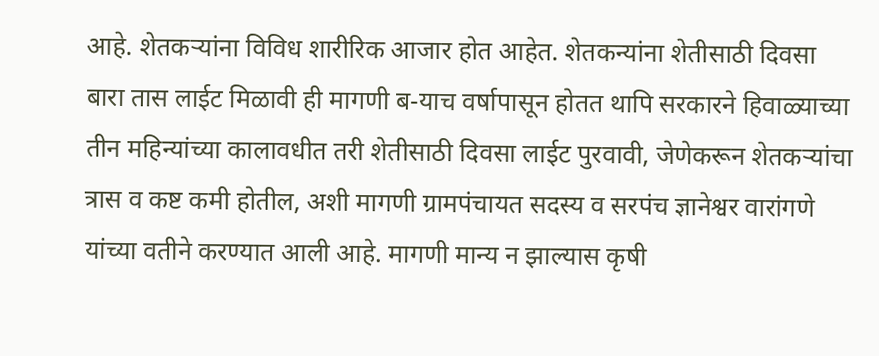आहे. शेतकऱ्यांना विविध शारीरिक आजार होत आहेत. शेतकन्यांना शेतीसाठी दिवसा बारा तास लाईट मिळावी ही मागणी ब-याच वर्षापासून होतत थापि सरकारने हिवाळ्याच्या तीन महिन्यांच्या कालावधीत तरी शेतीसाठी दिवसा लाईट पुरवावी, जेणेकरून शेतकऱ्यांचा त्रास व कष्ट कमी होतील, अशी मागणी ग्रामपंचायत सदस्य व सरपंच ज्ञानेश्वर वारांगणे यांच्या वतीने करण्यात आली आहे. मागणी मान्य न झाल्यास कृषी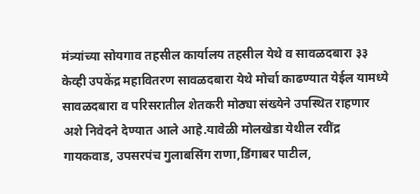मंत्र्यांच्या सोयगाव तहसील कार्यालय तहसील येथे व सावळदबारा ३३ केव्ही उपकेंद्र महावितरण सावळदबारा येथे मोर्चा काढण्यात येईल यामध्ये सावळदबारा व परिसरातील शेतकरी मोठ्या संख्येने उपस्थित राहणार अशे निवेदने देण्यात आले आहे.यावेळी मोलखेडा येथील रवींद्र गायकवाड, उपसरपंच गुलाबसिंग राणा,डिंगाबर पाटील,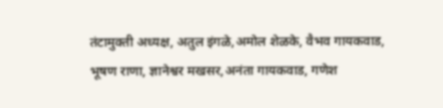तंटामुक्ती अध्यक्ष, अतुल इंगळे,अमोल शेळके, वैभव गायकवाड, भूषण राणा, ज्ञानेश्वर मखसर,अनंता गायकवाड, गणेश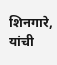शिनगारे, यांची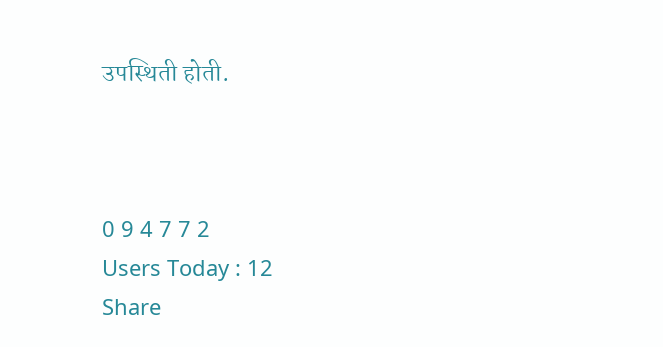उपस्थिती होती.



0 9 4 7 7 2
Users Today : 12
Share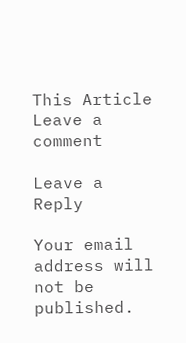This Article
Leave a comment

Leave a Reply

Your email address will not be published.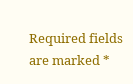Required fields are marked *